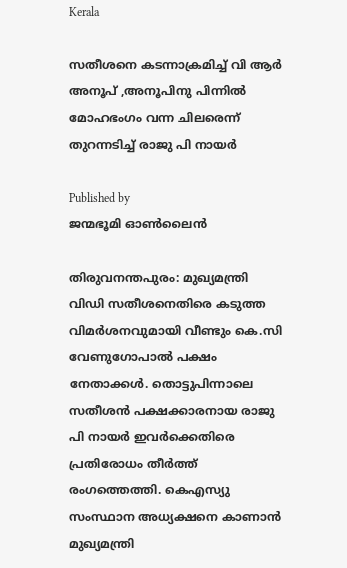Kerala

സതീശനെ കടന്നാക്രമിച്ച് വി ആര്‍ അനൂപ് ,അനൂപിനു പിന്നില്‍ മോഹഭംഗം വന്ന ചിലരെന്ന് തുറന്നടിച്ച് രാജു പി നായര്‍

Published by
ജന്മഭൂമി ഓണ്‍ലൈന്‍

തിരുവനന്തപുരം: മുഖ്യമന്ത്രി വിഡി സതീശനെതിരെ കടുത്ത വിമര്‍ശനവുമായി വീണ്ടും കെ.സി വേണുഗോപാല്‍ പക്ഷം നേതാക്കള്‍. തൊട്ടുപിന്നാലെ സതീശന്‍ പക്ഷക്കാരനായ രാജു പി നായര്‍ ഇവര്‍ക്കെതിരെ പ്രതിരോധം തീര്‍ത്ത് രംഗത്തെത്തി. കെഎസ്യു സംസ്ഥാന അധ്യക്ഷനെ കാണാന്‍ മുഖ്യമന്ത്രി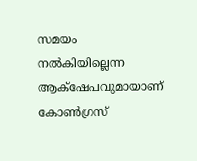സമയം നല്‍കിയില്ലെന്ന ആക്‌ഷേപവുമായാണ് കോണ്‍ഗ്രസ്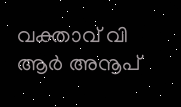വക്താവ് വി ആര്‍ അനൂപ്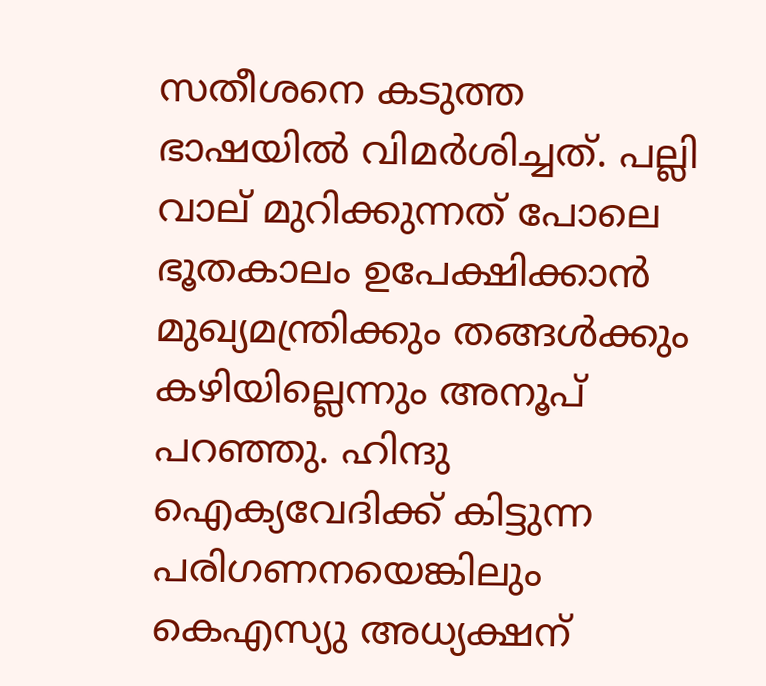സതീശനെ കടുത്ത ഭാഷയില്‍ വിമര്‍ശിച്ചത്. പല്ലി വാല് മുറിക്കുന്നത് പോലെ ഭൂതകാലം ഉപേക്ഷിക്കാന്‍ മുഖ്യമന്ത്രിക്കും തങ്ങള്‍ക്കും കഴിയില്ലെന്നും അനൂപ് പറഞ്ഞു. ഹിന്ദു ഐക്യവേദിക്ക് കിട്ടുന്ന പരിഗണനയെങ്കിലും കെഎസ്യു അധ്യക്ഷന്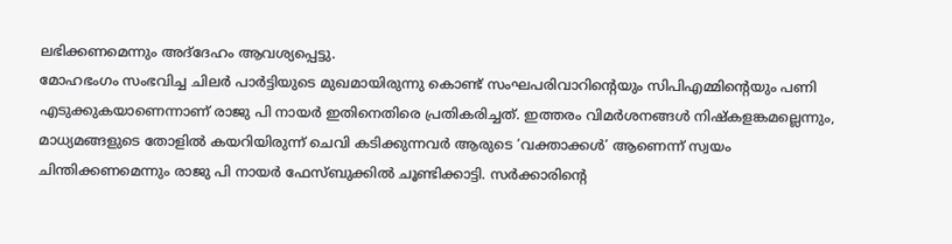ലഭിക്കണമെന്നും അദ്‌ദേഹം ആവശ്യപ്പെട്ടു.
മോഹഭംഗം സംഭവിച്ച ചിലര്‍ പാര്‍ട്ടിയുടെ മുഖമായിരുന്നു കൊണ്ട് സംഘപരിവാറിന്റെയും സിപിഎമ്മിന്റെയും പണി എടുക്കുകയാണെന്നാണ് രാജു പി നായര്‍ ഇതിനെതിരെ പ്രതികരിച്ചത്. ഇത്തരം വിമര്‍ശനങ്ങള്‍ നിഷ്‌കളങ്കമല്ലെന്നും, മാധ്യമങ്ങളുടെ തോളില്‍ കയറിയിരുന്ന് ചെവി കടിക്കുന്നവര്‍ ആരുടെ ‘വക്താക്കള്‍’ ആണെന്ന് സ്വയം ചിന്തിക്കണമെന്നും രാജു പി നായര്‍ ഫേസ്ബുക്കില്‍ ചൂണ്ടിക്കാട്ടി. സര്‍ക്കാരിന്റെ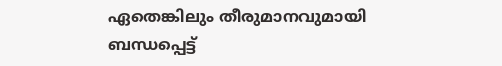ഏതെങ്കിലും തീരുമാനവുമായി ബന്ധപ്പെട്ട്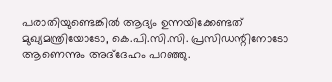പരാതിയുണ്ടെങ്കില്‍ ആദ്യം ഉന്നയിക്കേണ്ടത് മുഖ്യമന്ത്രിയോടോ, കെ.പി.സി.സി. പ്രസിഡന്റിനോടോ ആണെന്നും അദ്‌ദേഹം പറഞ്ഞു.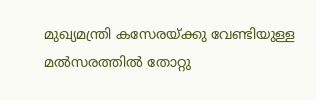മുഖ്യമന്ത്രി കസേരയ്‌ക്കു വേണ്ടിയുള്ള മല്‍സരത്തില്‍ തോറ്റു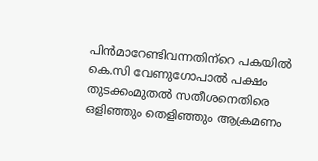പിന്‍മാറേണ്ടിവന്നതിന്‌റെ പകയില്‍ കെ.സി വേണുഗോപാല്‍ പക്ഷം തുടക്കംമുതല്‍ സതീശനെതിരെ ഒളിഞ്ഞും തെളിഞ്ഞും ആക്രമണം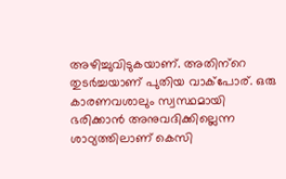അഴിച്ചുവിടുകയാണ്. അതിന്‌റെ തുടര്‍ച്ചയാണ് പുതിയ വാക്‌പോര്. ഒരു കാരണവശാലും സ്വസ്ഥമായി ഭരിക്കാന്‍ അനുവദിക്കില്ലെന്ന ശാഠ്യത്തിലാണ് കെസി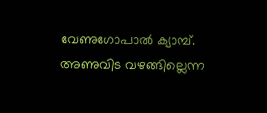വേണുഗോപാല്‍ ക്യാമ്പ്. അണുവിട വഴങ്ങില്ലെന്ന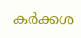കര്‍ക്കശ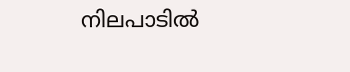നിലപാടില്‍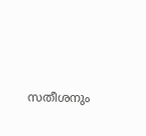സതീശനും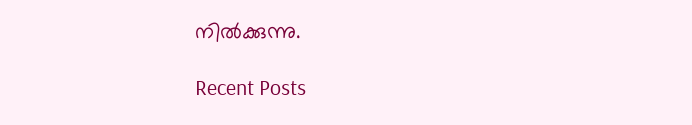നില്‍ക്കുന്നു.

Recent Posts